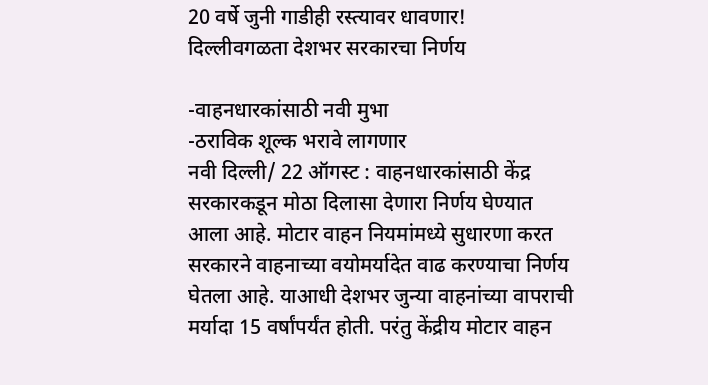20 वर्षे जुनी गाडीही रस्त्यावर धावणार!
दिल्लीवगळता देशभर सरकारचा निर्णय

-वाहनधारकांसाठी नवी मुभा
-ठराविक शूल्क भरावे लागणार
नवी दिल्ली/ 22 ऑगस्ट : वाहनधारकांसाठी केंद्र सरकारकडून मोठा दिलासा देणारा निर्णय घेण्यात आला आहे. मोटार वाहन नियमांमध्ये सुधारणा करत सरकारने वाहनाच्या वयोमर्यादेत वाढ करण्याचा निर्णय घेतला आहे. याआधी देशभर जुन्या वाहनांच्या वापराची मर्यादा 15 वर्षांपर्यंत होती. परंतु केंद्रीय मोटार वाहन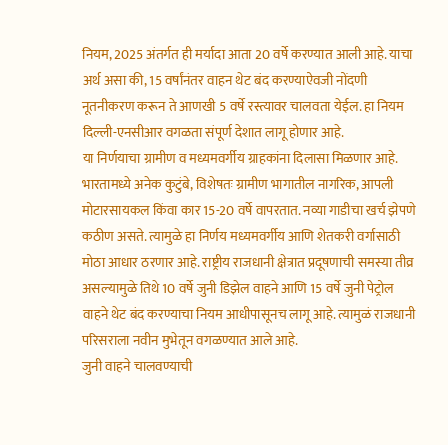नियम, 2025 अंतर्गत ही मर्यादा आता 20 वर्षे करण्यात आली आहे. याचा अर्थ असा की, 15 वर्षांनंतर वाहन थेट बंद करण्याऐवजी नोंदणी नूतनीकरण करून ते आणखी 5 वर्षे रस्त्यावर चालवता येईल. हा नियम दिल्ली-एनसीआर वगळता संपूर्ण देशात लागू होणार आहे.
या निर्णयाचा ग्रामीण व मध्यमवर्गीय ग्राहकांना दिलासा मिळणार आहे. भारतामध्ये अनेक कुटुंबे, विशेषतः ग्रामीण भागातील नागरिक, आपली मोटारसायकल किंवा कार 15-20 वर्षे वापरतात. नव्या गाडीचा खर्च झेपणे कठीण असते. त्यामुळे हा निर्णय मध्यमवर्गीय आणि शेतकरी वर्गासाठी मोठा आधार ठरणार आहे. राष्ट्रीय राजधानी क्षेत्रात प्रदूषणाची समस्या तीव्र असल्यामुळे तिथे 10 वर्षे जुनी डिझेल वाहने आणि 15 वर्षे जुनी पेट्रोल वाहने थेट बंद करण्याचा नियम आधीपासूनच लागू आहे. त्यामुळं राजधानी परिसराला नवीन मुभेतून वगळण्यात आले आहे.
जुनी वाहने चालवण्याची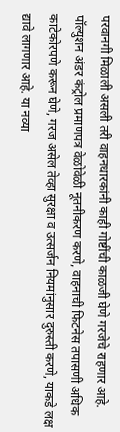परवानगी मिळाली असली तरी वाहनधारकांनी काही गोष्टींची काळजी घेणे गरजेचे राहणार आहे. पॉल्युशन अंडर कंट्रोल प्रमाणपत्र वेळोवेळी नूतनीकरण करणे, वाहनाची फिटनेस तपासणी अधिक काटेकोरपणे करून घेणे, गरज असेल तेव्हा सुरक्षा व उत्सर्जन नियमांनुसार दुरुस्ती करणे, याकडे लक्ष द्यावे लागणार आहे. या नव्या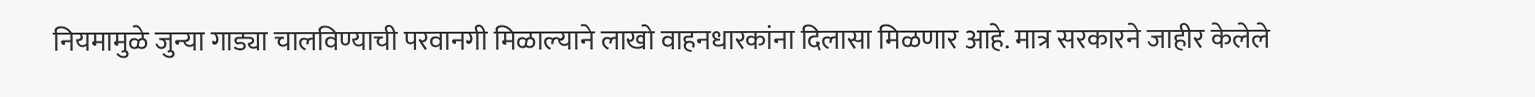नियमामुळे जुन्या गाड्या चालविण्याची परवानगी मिळाल्याने लाखो वाहनधारकांना दिलासा मिळणार आहे. मात्र सरकारने जाहीर केलेले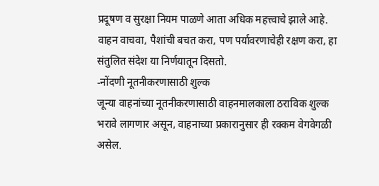प्रदूषण व सुरक्षा नियम पाळणे आता अधिक महत्त्वाचे झाले आहे. वाहन वाचवा, पैशांची बचत करा, पण पर्यावरणाचेही रक्षण करा, हा संतुलित संदेश या निर्णयातून दिसतो.
-नोंदणी नूतनीकरणासाठी शुल्क
जून्या वाहनांच्या नूतनीकरणासाठी वाहनमालकाला ठराविक शुल्क भरावे लागणार असून, वाहनाच्या प्रकारानुसार ही रक्कम वेगवेगळी असेल.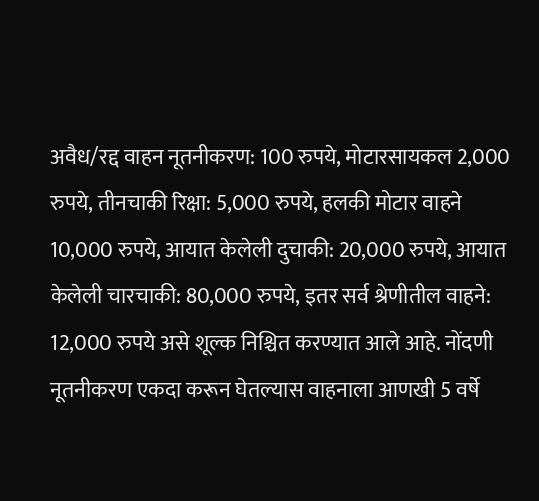अवैध/रद्द वाहन नूतनीकरण: 100 रुपये, मोटारसायकल 2,000 रुपये, तीनचाकी रिक्षा: 5,000 रुपये, हलकी मोटार वाहने 10,000 रुपये, आयात केलेली दुचाकी: 20,000 रुपये, आयात केलेली चारचाकी: 80,000 रुपये, इतर सर्व श्रेणीतील वाहने: 12,000 रुपये असे शूल्क निश्चित करण्यात आले आहे. नोंदणी नूतनीकरण एकदा करून घेतल्यास वाहनाला आणखी 5 वर्षे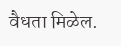वैधता मिळेल.